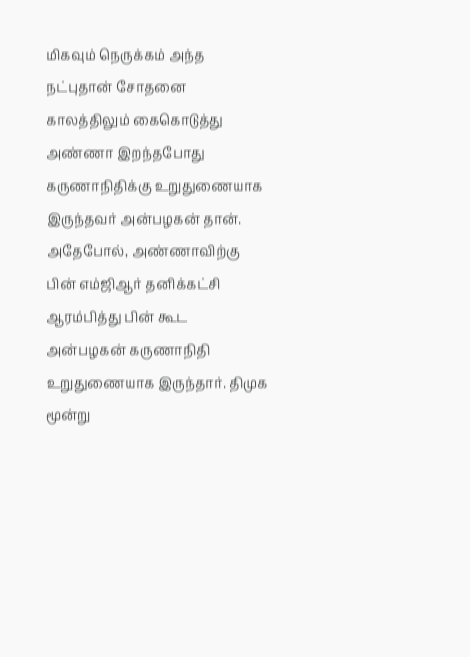மிகவும் நெருக்கம் அந்த நட்புதான் சோதனை காலத்திலும் கைகொடுத்து அண்ணா இறந்தபோது கருணாநிதிக்கு உறுதுணையாக இருந்தவர் அன்பழகன் தான். அதேபோல், அண்ணாவிற்கு பின் எம்ஜிஆர் தனிக்கட்சி ஆரம்பித்து பின் கூட அன்பழகன் கருணாநிதி உறுதுணையாக இருந்தார். திமுக மூன்று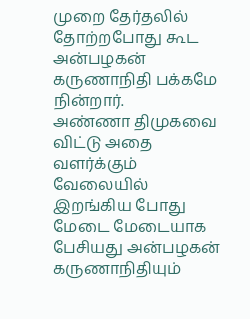முறை தேர்தலில் தோற்றபோது கூட அன்பழகன் கருணாநிதி பக்கமே நின்றார்.
அண்ணா திமுகவை விட்டு அதை வளர்க்கும் வேலையில் இறங்கிய போது மேடை மேடையாக பேசியது அன்பழகன் கருணாநிதியும்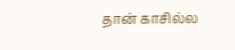தான் காசில்ல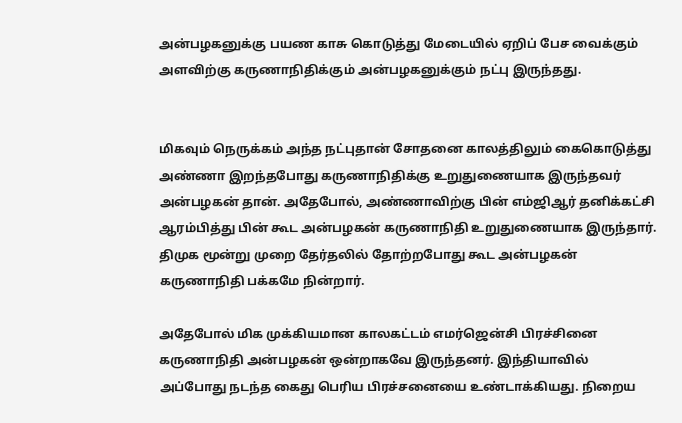அன்பழகனுக்கு பயண காசு கொடுத்து மேடையில் ஏறிப் பேச வைக்கும் அளவிற்கு கருணாநிதிக்கும் அன்பழகனுக்கும் நட்பு இருந்தது.


மிகவும் நெருக்கம் அந்த நட்புதான் சோதனை காலத்திலும் கைகொடுத்து அண்ணா இறந்தபோது கருணாநிதிக்கு உறுதுணையாக இருந்தவர் அன்பழகன் தான். அதேபோல், அண்ணாவிற்கு பின் எம்ஜிஆர் தனிக்கட்சி ஆரம்பித்து பின் கூட அன்பழகன் கருணாநிதி உறுதுணையாக இருந்தார். திமுக மூன்று முறை தேர்தலில் தோற்றபோது கூட அன்பழகன் கருணாநிதி பக்கமே நின்றார்.

அதேபோல் மிக முக்கியமான காலகட்டம் எமர்ஜென்சி பிரச்சினை கருணாநிதி அன்பழகன் ஒன்றாகவே இருந்தனர். இந்தியாவில் அப்போது நடந்த கைது பெரிய பிரச்சனையை உண்டாக்கியது. நிறைய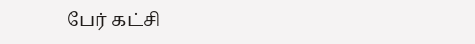பேர் கட்சி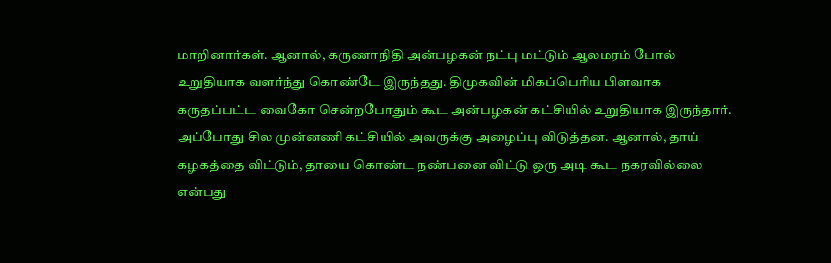மாறினார்கள். ஆனால், கருணாநிதி அன்பழகன் நட்பு மட்டும் ஆலமரம் போல் உறுதியாக வளர்ந்து கொண்டே இருந்தது. திமுகவின் மிகப்பெரிய பிளவாக கருதப்பட்ட வைகோ சென்றபோதும் கூட அன்பழகன் கட்சியில் உறுதியாக இருந்தார். அப்போது சில முன்னணி கட்சியில் அவருக்கு அழைப்பு விடுத்தன. ஆனால், தாய் கழகத்தை விட்டும், தாயை கொண்ட நண்பனை விட்டு ஒரு அடி கூட நகரவில்லை என்பது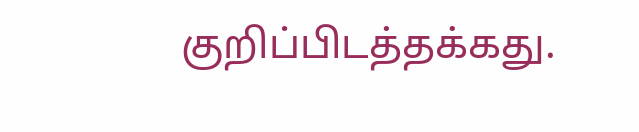குறிப்பிடத்தக்கது.